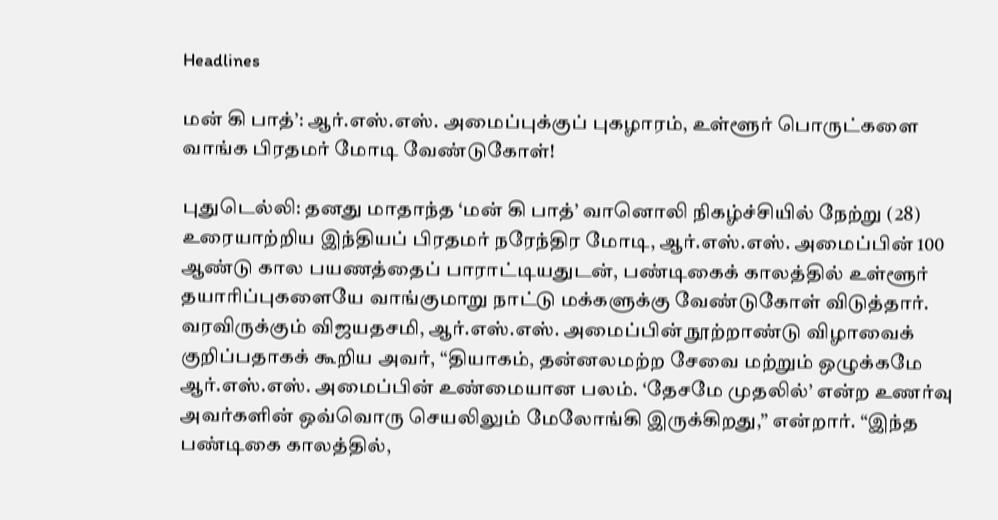Headlines

மன் கி பாத்’: ஆர்.எஸ்.எஸ். அமைப்புக்குப் புகழாரம், உள்ளூர் பொருட்களை வாங்க பிரதமர் மோடி வேண்டுகோள்!

புதுடெல்லி: தனது மாதாந்த ‘மன் கி பாத்’ வானொலி நிகழ்ச்சியில் நேற்று (28) உரையாற்றிய இந்தியப் பிரதமர் நரேந்திர மோடி, ஆர்.எஸ்.எஸ். அமைப்பின் 100 ஆண்டு கால பயணத்தைப் பாராட்டியதுடன், பண்டிகைக் காலத்தில் உள்ளூர் தயாரிப்புகளையே வாங்குமாறு நாட்டு மக்களுக்கு வேண்டுகோள் விடுத்தார். வரவிருக்கும் விஜயதசமி, ஆர்.எஸ்.எஸ். அமைப்பின் நூற்றாண்டு விழாவைக் குறிப்பதாகக் கூறிய அவர், “தியாகம், தன்னலமற்ற சேவை மற்றும் ஒழுக்கமே ஆர்.எஸ்.எஸ். அமைப்பின் உண்மையான பலம். ‘தேசமே முதலில்’ என்ற உணர்வு அவர்களின் ஒவ்வொரு செயலிலும் மேலோங்கி இருக்கிறது,” என்றார். “இந்த பண்டிகை காலத்தில்,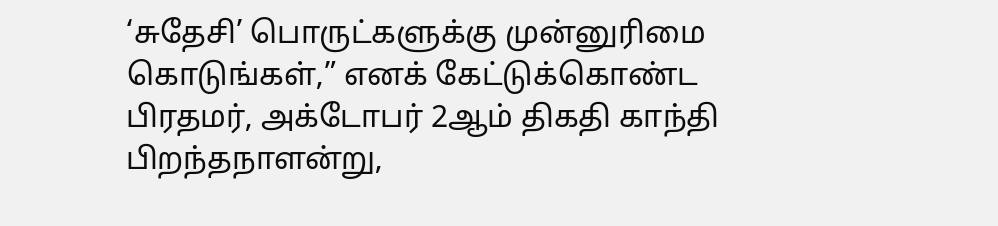‘சுதேசி’ பொருட்களுக்கு முன்னுரிமை கொடுங்கள்,” எனக் கேட்டுக்கொண்ட பிரதமர், அக்டோபர் 2ஆம் திகதி காந்தி பிறந்தநாளன்று,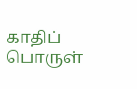காதிப் பொருள்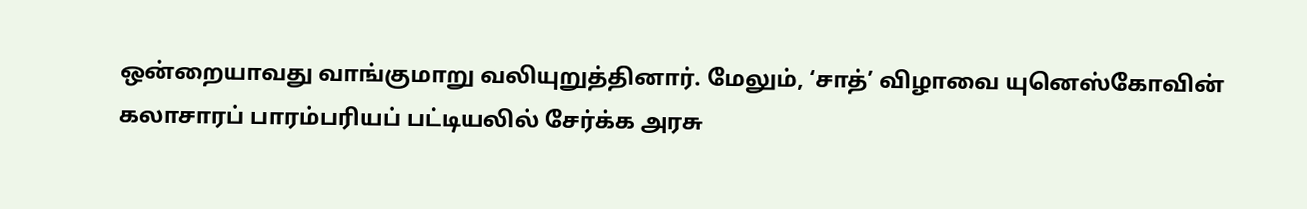ஒன்றையாவது வாங்குமாறு வலியுறுத்தினார். மேலும், ‘சாத்’ விழாவை யுனெஸ்கோவின் கலாசாரப் பாரம்பரியப் பட்டியலில் சேர்க்க அரசு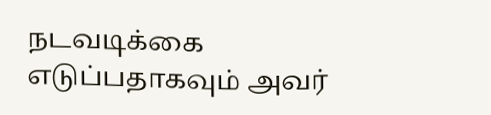நடவடிக்கை எடுப்பதாகவும் அவர்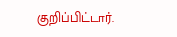குறிப்பிட்டார்.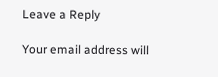Leave a Reply

Your email address will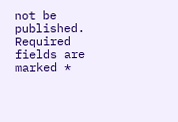not be published. Required fields are marked *